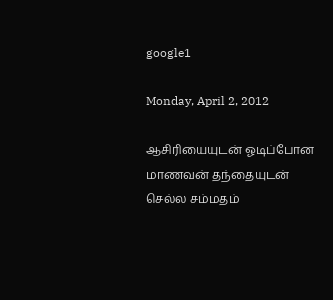google1

Monday, April 2, 2012

ஆசிரியையுடன் ஓடிப்போன மாணவன் தந்தையுடன் செல்ல சம்மதம்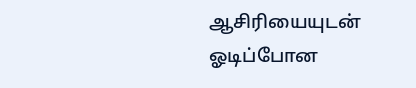ஆசிரியையுடன் ஓடிப்போன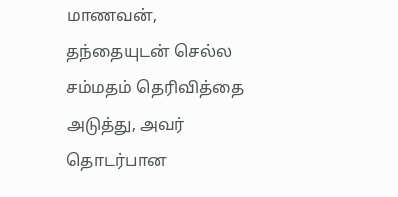மாணவன், தந்தையுடன் செல்ல சம்மதம் தெரிவித்தை அடுத்து, அவர் தொடர்பான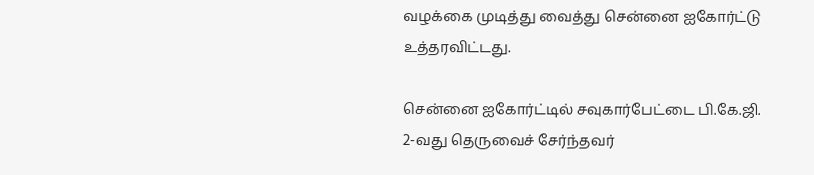வழக்கை முடித்து வைத்து சென்னை ஐகோர்ட்டு உத்தரவிட்டது.

சென்னை ஐகோர்ட்டில் சவுகார்பேட்டை பி.கே.ஜி. 2-வது தெருவைச் சேர்ந்தவர்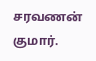சரவணன் குமார்.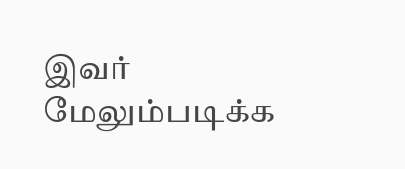இவர் மேலும்படிக்க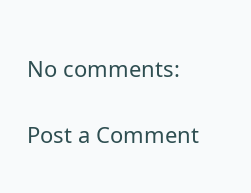No comments:

Post a Comment